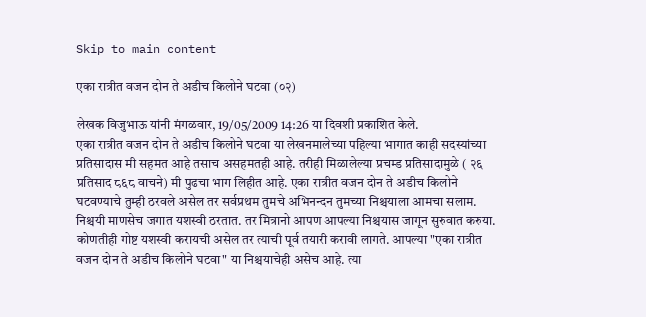Skip to main content

एका रात्रीत वजन दोन ते अडीच किलोने घटवा (०२)

लेखक विजुभाऊ यांनी मंगळवार, 19/05/2009 14:26 या दिवशी प्रकाशित केले.
एका रात्रीत वजन दोन ते अडीच किलोने घटवा या लेखनमालेच्या पहिल्या भागात काही सदस्यांच्या प्रतिसादास मी सहमत आहे तसाच असहमतही आहे. तरीही मिळालेल्या प्रचम्ड प्रतिसादामुळे ( २६ प्रतिसाद ८६८ वाचने) मी पुढचा भाग लिहीत आहे. एका रात्रीत वजन दोन ते अडीच किलोने घटवण्याचे तुम्ही ठरवले असेल तर सर्वप्रथम तुमचे अभिनन्दन तुमच्या निश्चयाला आमचा सलाम. निश्चयी माणसेच जगात यशस्वी ठरतात. तर मित्रानो आपण आपल्या निश्चयास जागून सुरुवात करुया. कोणतीही गोष्ट यशस्वी करायची असेल तर त्याची पूर्व तयारी करावी लागते. आपल्या "एका रात्रीत वजन दोन ते अडीच किलोने घटवा" या निश्चयाचेही असेच आहे. त्या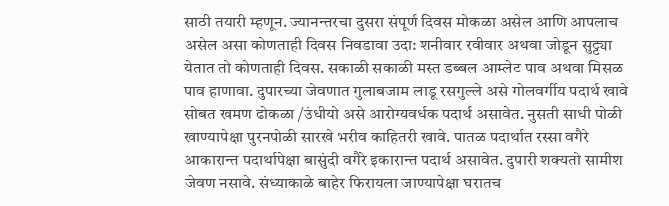साठी तयारी म्हणून. ज्यानन्तरचा दुसरा संपूर्ण दिवस मोकळा असेल आणि आपलाच असेल असा कोणताही दिवस निवडावा उदा: शनीवार रवीवार अथवा जोडून सुट्ट्या येतात तो कोणताही दिवस. सकाळी सकाळी मस्त डब्बल आम्लेट पाव अथवा मिसळ पाव हाणावा. दुपारच्या जेवणात गुलाबजाम लाडू रसगुल्ले असे गोलवर्गीय पदार्थ खावे सोबत खमण ढोकळा /उंधीयो असे आरोग्यवर्धक पदार्थ असावेत. नुसती साधी पोळी खाण्यापेक्षा पुरनपोळी सारखे भरीव काहितरी खावे. पातळ पदार्थात रस्सा वगैरे आकारान्त पदार्थापेक्षा बासुंदी वगैरे इकारान्त पदार्थ असावेत. दुपारी शक्यतो सामीश जेवण नसावे. संध्याकाळे बाहेर फिरायला जाण्यापेक्षा घरातच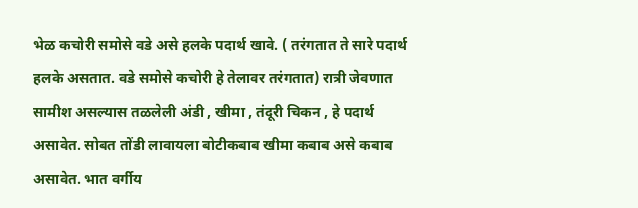भेळ कचोरी समोसे वडे असे हलके पदार्थ खावे. ( तरंगतात ते सारे पदार्थ हलके असतात. वडे समोसे कचोरी हे तेलावर तरंगतात) रात्री जेवणात सामीश असल्यास तळलेली अंडी , खीमा , तंदूरी चिकन , हे पदार्थ असावेत. सोबत तोंडी लावायला बोटीकबाब खीमा कबाब असे कबाब असावेत. भात वर्गीय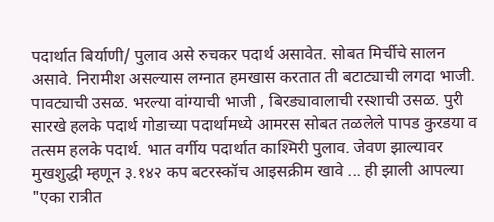पदार्थात बिर्याणी/ पुलाव असे रुचकर पदार्थ असावेत. सोबत मिर्चीचे सालन असावे. निरामीश असल्यास लग्नात हमखास करतात ती बटाट्याची लगदा भाजी. पावट्याची उसळ. भरल्या वांग्याची भाजी , बिरड्यावालाची रस्शाची उसळ. पुरी सारखे हलके पदार्थ गोडाच्या पदार्थामध्ये आमरस सोबत तळलेले पापड कुरडया व तत्सम हलके पदार्थ. भात वर्गीय पदार्थात काश्मिरी पुलाव. जेवण झाल्यावर मुखशुद्धी म्हणून ३.१४२ कप बटरस्कॉच आइसक्रीम खावे ... ही झाली आपल्या "एका रात्रीत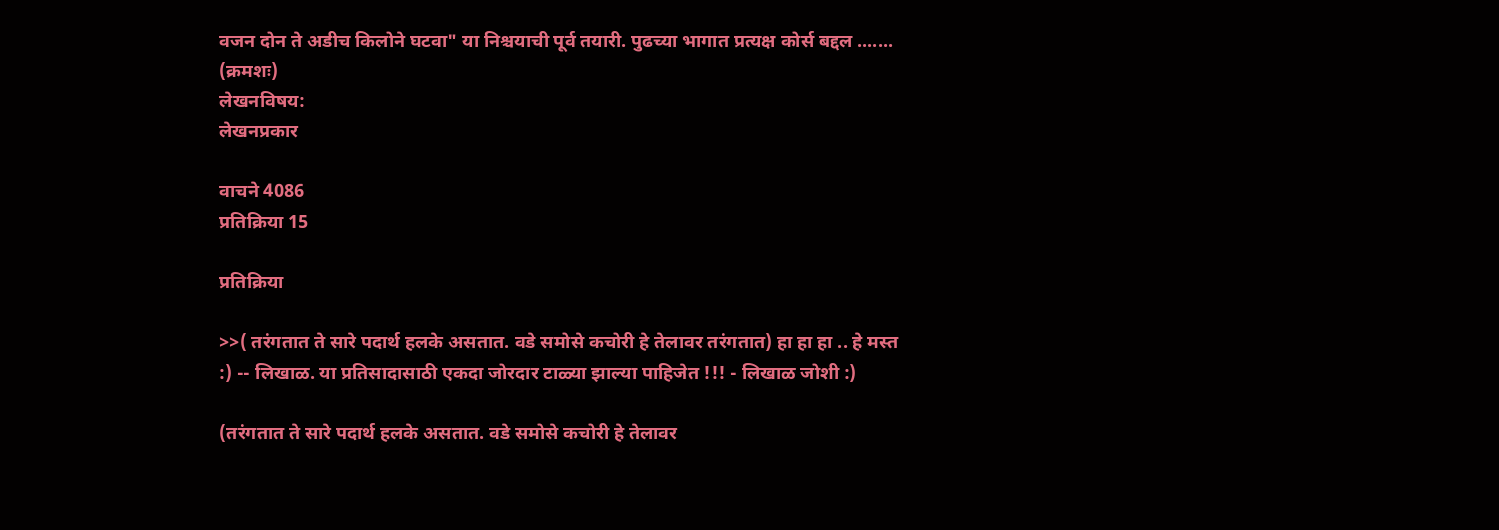वजन दोन ते अडीच किलोने घटवा" या निश्चयाची पूर्व तयारी. पुढच्या भागात प्रत्यक्ष कोर्स बद्दल ....... (क्रमशः)
लेखनविषय:
लेखनप्रकार

वाचने 4086
प्रतिक्रिया 15

प्रतिक्रिया

>>( तरंगतात ते सारे पदार्थ हलके असतात. वडे समोसे कचोरी हे तेलावर तरंगतात) हा हा हा .. हे मस्त :) -- लिखाळ. या प्रतिसादासाठी एकदा जोरदार टाळ्या झाल्या पाहिजेत !!! - लिखाळ जोशी :)

(तरंगतात ते सारे पदार्थ हलके असतात. वडे समोसे कचोरी हे तेलावर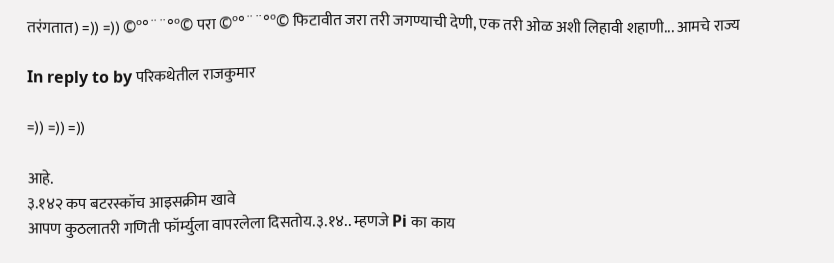तरंगतात) =)) =)) ©º°¨¨°º© परा ©º°¨¨°º© फिटावीत जरा तरी जगण्याची देणी, एक तरी ओळ अशी लिहावी शहाणी... आमचे राज्य

In reply to by परिकथेतील राजकुमार

=)) =)) =))

आहे.
३.१४२ कप बटरस्कॉच आइसक्रीम खावे
आपण कुठलातरी गणिती फॉर्म्युला वापरलेला दिसतोय.३.१४.. म्हणजे Pi का काय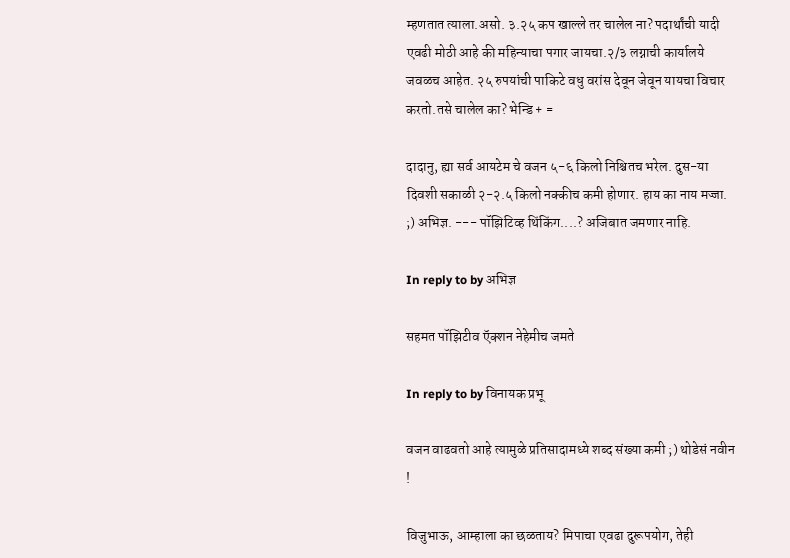म्हणतात त्याला.असो. ३.२५ कप खाल्ले तर चालेल ना? पदार्थांची यादी एवढी मोठी आहे की महिन्याचा पगार जायचा.२/३ लग्नाची कार्यालये जवळच आहेत. २५ रुपयांची पाकिटे वधु वरांस देवून जेवून यायचा विचार करतो.तसे चालेल का? भेन्डि + =

दादानु, ह्या सर्व आयटेम चे वजन ५-६ किलो निश्चितच भरेल. दुस-या दिवशी सकाळी २-२.५ किलो नक्कीच कमी होणार. हाय का नाय मज्जा. ;) अभिज्ञ. --- पॉझिटिव्ह थिंकिंग....? अजिबात जमणार नाहि.

In reply to by अभिज्ञ

सहमत पॉझिटीव ऍक्शन नेहेमीच जमते

In reply to by विनायक प्रभू

वजन वाढवतो आहे त्यामुळे प्रतिसादामध्ये शब्द संख्या कमी ;) थोडेसं नवीन !

विजुभाऊ, आम्हाला का छळताय? मिपाचा एवढा दुरूपयोग, तेही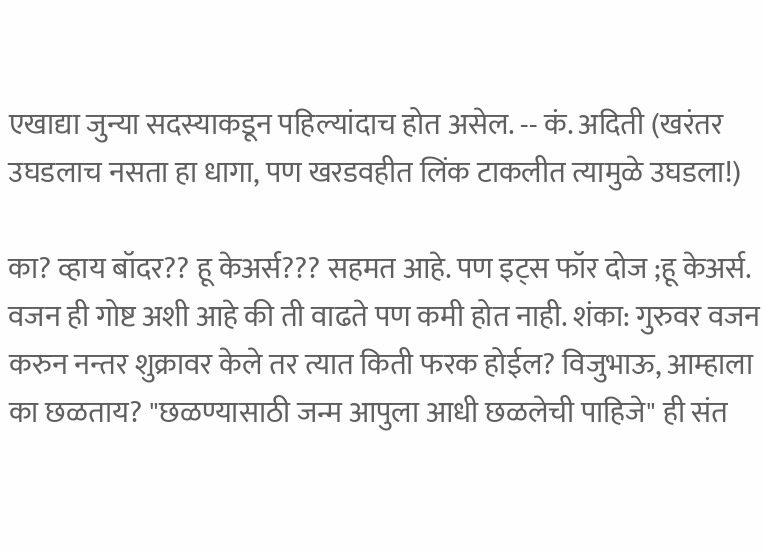एखाद्या जुन्या सदस्याकडून पहिल्यांदाच होत असेल. -- कं. अदिती (खरंतर उघडलाच नसता हा धागा, पण खरडवहीत लिंक टाकलीत त्यामुळे उघडला!)

का? व्हाय बॉदर?? हू केअर्स??? सहमत आहे. पण इट्स फॉर दोज ;हू केअर्स. वजन ही गोष्ट अशी आहे की ती वाढते पण कमी होत नाही. शंका: गुरुवर वजन करुन नन्तर शुक्रावर केले तर त्यात किती फरक होईल? विजुभाऊ, आम्हाला का छळताय? "छळण्यासाठी जन्म आपुला आधी छळलेची पाहिजे" ही संत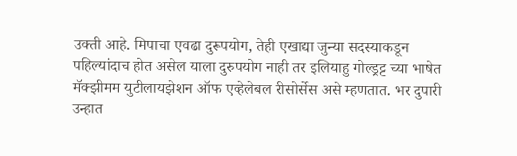उक्ती आहे. मिपाचा एवढा दुरूपयोग, तेही एखाद्या जुन्या सदस्याकडून पहिल्यांदाच होत असेल याला दुरुपयोग नाही तर इलियाहु गोल्ड्रट्ट च्या भाषेत मॅक्झीमम युटीलायझेशन ऑफ एव्हेलेबल रीसोर्सेस असे म्हणतात. भर दुपारी उन्हात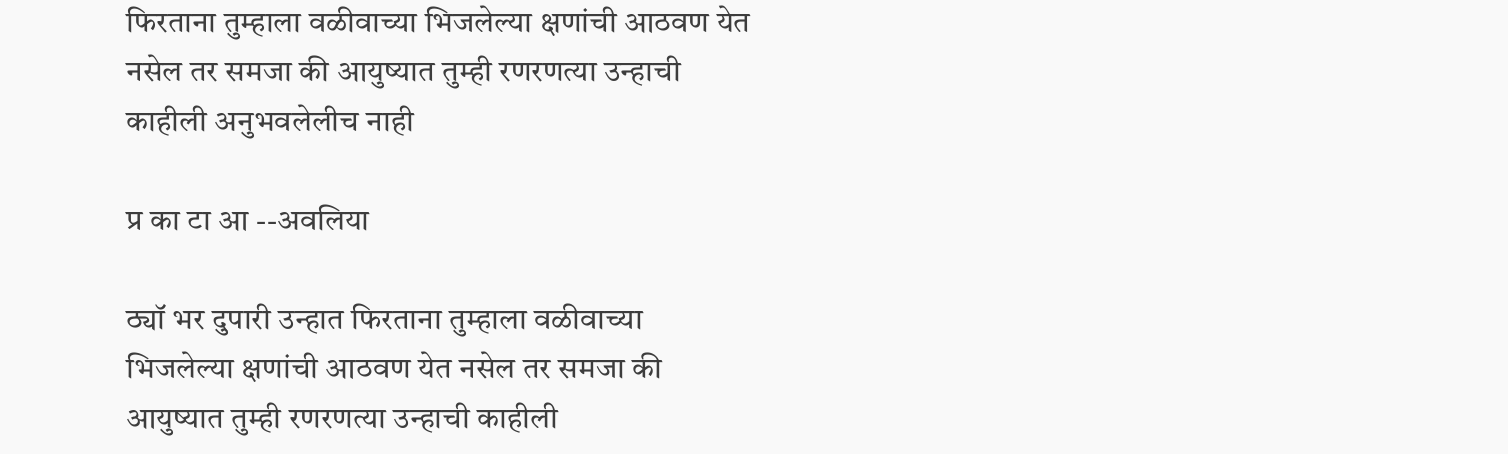फिरताना तुम्हाला वळीवाच्या भिजलेल्या क्षणांची आठवण येत नसेल तर समजा की आयुष्यात तुम्ही रणरणत्या उन्हाची काहीली अनुभवलेलीच नाही

प्र का टा आ --अवलिया

ठ्यॉ भर दुपारी उन्हात फिरताना तुम्हाला वळीवाच्या भिजलेल्या क्षणांची आठवण येत नसेल तर समजा की आयुष्यात तुम्ही रणरणत्या उन्हाची काहीली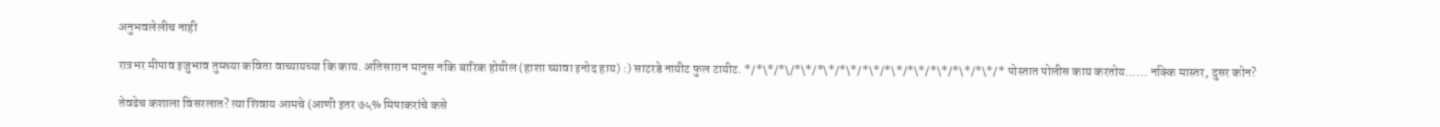अनुभवलेलीच नाही

रात्रभर मीपाव इजुभाव तुमच्या कविता वाच्यायच्या कि काय. अतिसारान मानुस नकि बारिक होयील (हाशा घ्यावा इनोद हाय) :) साटरडे नायीट फुल टायीट. */*\*/*\/*\*/*\*/*\*/*\*/*\*/*\*/*\*/*\*/*\*/* पोस्तात पोलीस काय करतोय...... नक्कि मास्तर, दुसर कोन?

तेवढेच कशाला विसरलात? त्या शिवाय आमचे (आणी इतर ७५% मिपाकरांचे कसे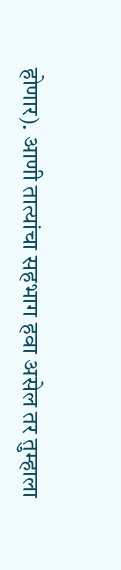होणार). आणी तात्यांचा सहभाग हवा असेल तर तुम्हाला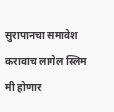सुरापानचा समावेश करावाच लागेल स्लिम मी होणार